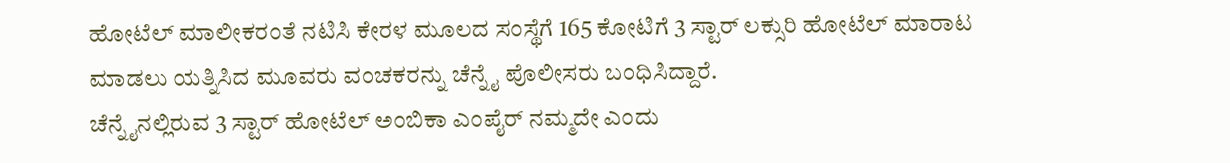ಹೋಟೆಲ್ ಮಾಲೀಕರಂತೆ ನಟಿಸಿ ಕೇರಳ ಮೂಲದ ಸಂಸ್ಥೆಗೆ 165 ಕೋಟಿಗೆ 3 ಸ್ಟಾರ್ ಲಕ್ಸುರಿ ಹೋಟೆಲ್ ಮಾರಾಟ ಮಾಡಲು ಯತ್ನಿಸಿದ ಮೂವರು ವಂಚಕರನ್ನು ಚೆನ್ನೈ ಪೊಲೀಸರು ಬಂಧಿಸಿದ್ದಾರೆ.
ಚೆನ್ನೈನಲ್ಲಿರುವ 3 ಸ್ಟಾರ್ ಹೋಟೆಲ್ ಅಂಬಿಕಾ ಎಂಪೈರ್ ನಮ್ಮದೇ ಎಂದು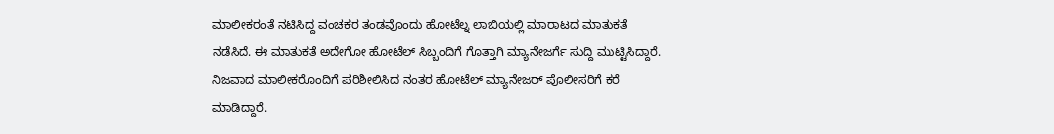ಮಾಲೀಕರಂತೆ ನಟಿಸಿದ್ದ ವಂಚಕರ ತಂಡವೊಂದು ಹೋಟೆಲ್ನ ಲಾಬಿಯಲ್ಲಿ ಮಾರಾಟದ ಮಾತುಕತೆ ನಡೆಸಿದೆ. ಈ ಮಾತುಕತೆ ಅದೇಗೋ ಹೋಟೆಲ್ ಸಿಬ್ಬಂದಿಗೆ ಗೊತ್ತಾಗಿ ಮ್ಯಾನೇಜರ್ಗೆ ಸುದ್ದಿ ಮುಟ್ಟಿಸಿದ್ದಾರೆ. ನಿಜವಾದ ಮಾಲೀಕರೊಂದಿಗೆ ಪರಿಶೀಲಿಸಿದ ನಂತರ ಹೋಟೆಲ್ ಮ್ಯಾನೇಜರ್ ಪೊಲೀಸರಿಗೆ ಕರೆ ಮಾಡಿದ್ದಾರೆ.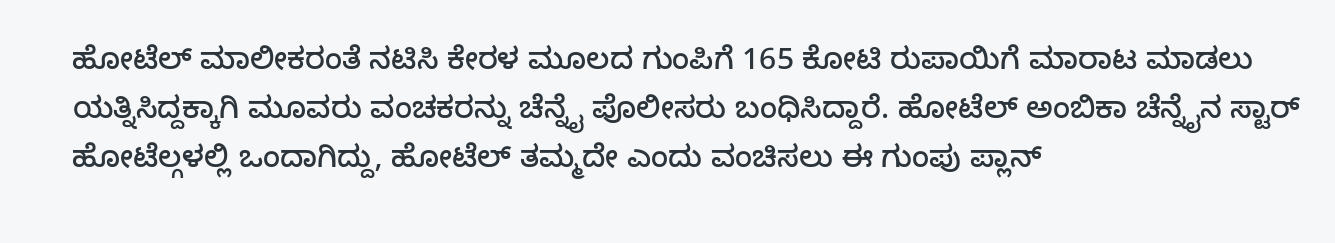ಹೋಟೆಲ್ ಮಾಲೀಕರಂತೆ ನಟಿಸಿ ಕೇರಳ ಮೂಲದ ಗುಂಪಿಗೆ 165 ಕೋಟಿ ರುಪಾಯಿಗೆ ಮಾರಾಟ ಮಾಡಲು ಯತ್ನಿಸಿದ್ದಕ್ಕಾಗಿ ಮೂವರು ವಂಚಕರನ್ನು ಚೆನ್ನೈ ಪೊಲೀಸರು ಬಂಧಿಸಿದ್ದಾರೆ. ಹೋಟೆಲ್ ಅಂಬಿಕಾ ಚೆನ್ನೈನ ಸ್ಟಾರ್ ಹೋಟೆಲ್ಗಳಲ್ಲಿ ಒಂದಾಗಿದ್ದು, ಹೋಟೆಲ್ ತಮ್ಮದೇ ಎಂದು ವಂಚಿಸಲು ಈ ಗುಂಪು ಪ್ಲಾನ್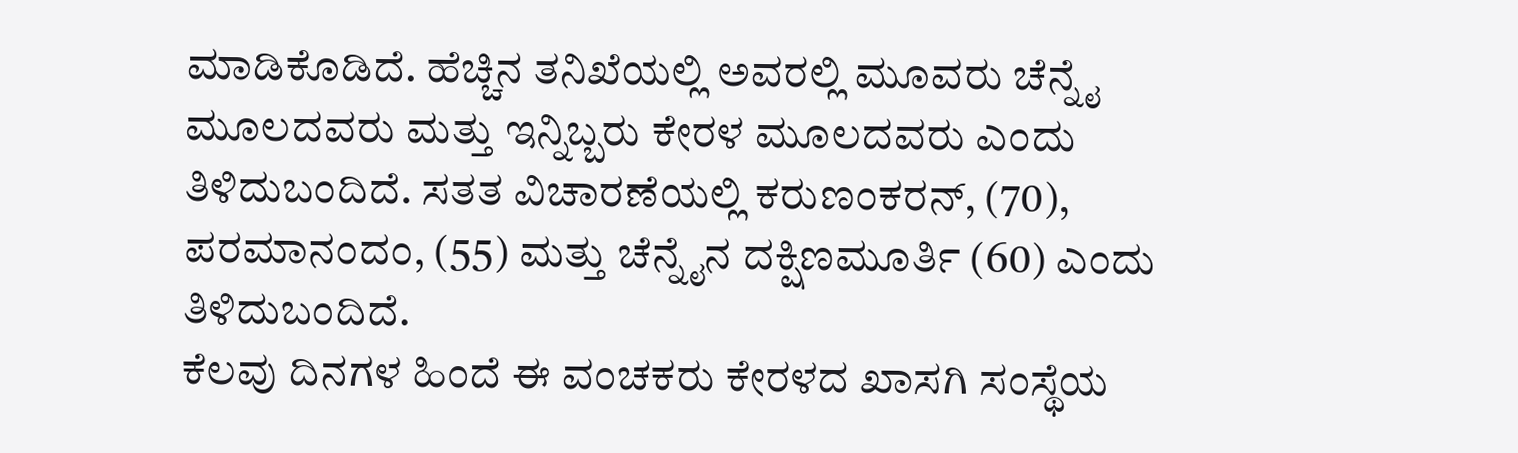ಮಾಡಿಕೊಡಿದೆ. ಹೆಚ್ಚಿನ ತನಿಖೆಯಲ್ಲಿ ಅವರಲ್ಲಿ ಮೂವರು ಚೆನ್ನೈ ಮೂಲದವರು ಮತ್ತು ಇನ್ನಿಬ್ಬರು ಕೇರಳ ಮೂಲದವರು ಎಂದು ತಿಳಿದುಬಂದಿದೆ. ಸತತ ವಿಚಾರಣೆಯಲ್ಲಿ ಕರುಣಂಕರನ್, (70), ಪರಮಾನಂದಂ, (55) ಮತ್ತು ಚೆನ್ನೈನ ದಕ್ಷಿಣಮೂರ್ತಿ (60) ಎಂದು ತಿಳಿದುಬಂದಿದೆ.
ಕೆಲವು ದಿನಗಳ ಹಿಂದೆ ಈ ವಂಚಕರು ಕೇರಳದ ಖಾಸಗಿ ಸಂಸ್ಥೆಯ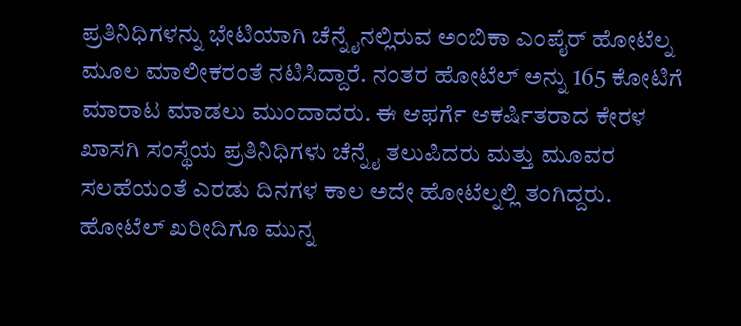ಪ್ರತಿನಿಧಿಗಳನ್ನು ಭೇಟಿಯಾಗಿ ಚೆನ್ನೈನಲ್ಲಿರುವ ಅಂಬಿಕಾ ಎಂಪೈರ್ ಹೋಟೆಲ್ನ ಮೂಲ ಮಾಲೀಕರಂತೆ ನಟಿಸಿದ್ದಾರೆ. ನಂತರ ಹೋಟೆಲ್ ಅನ್ನು 165 ಕೋಟಿಗೆ ಮಾರಾಟ ಮಾಡಲು ಮುಂದಾದರು. ಈ ಆಫರ್ಗೆ ಆಕರ್ಷಿತರಾದ ಕೇರಳ ಖಾಸಗಿ ಸಂಸ್ಥೆಯ ಪ್ರತಿನಿಧಿಗಳು ಚೆನ್ನೈ ತಲುಪಿದರು ಮತ್ತು ಮೂವರ ಸಲಹೆಯಂತೆ ಎರಡು ದಿನಗಳ ಕಾಲ ಅದೇ ಹೋಟೆಲ್ನಲ್ಲಿ ತಂಗಿದ್ದರು.
ಹೋಟೆಲ್ ಖರೀದಿಗೂ ಮುನ್ನ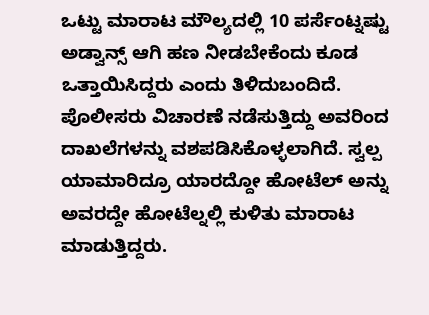ಒಟ್ಟು ಮಾರಾಟ ಮೌಲ್ಯದಲ್ಲಿ 10 ಪರ್ಸೆಂಟ್ನಷ್ಟು ಅಡ್ವಾನ್ಸ್ ಆಗಿ ಹಣ ನೀಡಬೇಕೆಂದು ಕೂಡ ಒತ್ತಾಯಿಸಿದ್ದರು ಎಂದು ತಿಳಿದುಬಂದಿದೆ. ಪೊಲೀಸರು ವಿಚಾರಣೆ ನಡೆಸುತ್ತಿದ್ದು ಅವರಿಂದ ದಾಖಲೆಗಳನ್ನು ವಶಪಡಿಸಿಕೊಳ್ಳಲಾಗಿದೆ. ಸ್ವಲ್ಪ ಯಾಮಾರಿದ್ರೂ ಯಾರದ್ದೋ ಹೋಟೆಲ್ ಅನ್ನು ಅವರದ್ದೇ ಹೋಟೆಲ್ನಲ್ಲಿ ಕುಳಿತು ಮಾರಾಟ ಮಾಡುತ್ತಿದ್ದರು.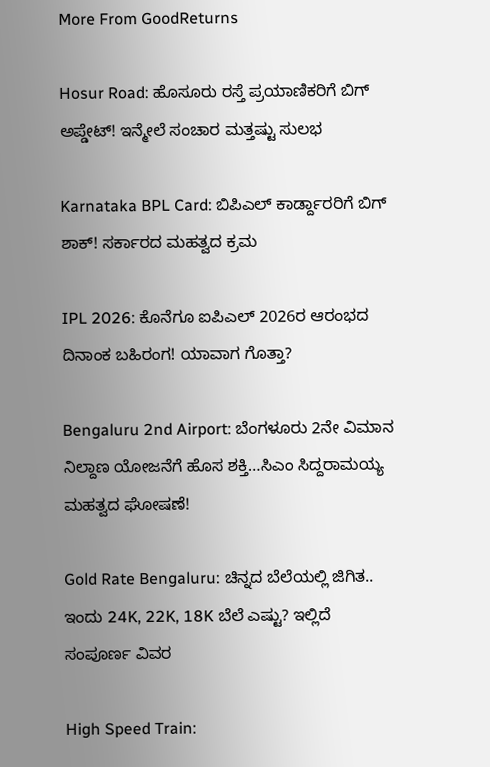More From GoodReturns

Hosur Road: ಹೊಸೂರು ರಸ್ತೆ ಪ್ರಯಾಣಿಕರಿಗೆ ಬಿಗ್ ಅಪ್ಡೇಟ್! ಇನ್ಮೇಲೆ ಸಂಚಾರ ಮತ್ತಷ್ಟು ಸುಲಭ

Karnataka BPL Card: ಬಿಪಿಎಲ್ ಕಾರ್ಡ್ದಾರರಿಗೆ ಬಿಗ್ ಶಾಕ್! ಸರ್ಕಾರದ ಮಹತ್ವದ ಕ್ರಮ

IPL 2026: ಕೊನೆಗೂ ಐಪಿಎಲ್ 2026ರ ಆರಂಭದ ದಿನಾಂಕ ಬಹಿರಂಗ! ಯಾವಾಗ ಗೊತ್ತಾ?

Bengaluru 2nd Airport: ಬೆಂಗಳೂರು 2ನೇ ವಿಮಾನ ನಿಲ್ದಾಣ ಯೋಜನೆಗೆ ಹೊಸ ಶಕ್ತಿ…ಸಿಎಂ ಸಿದ್ದರಾಮಯ್ಯ ಮಹತ್ವದ ಘೋಷಣೆ!

Gold Rate Bengaluru: ಚಿನ್ನದ ಬೆಲೆಯಲ್ಲಿ ಜಿಗಿತ.. ಇಂದು 24K, 22K, 18K ಬೆಲೆ ಎಷ್ಟು? ಇಲ್ಲಿದೆ ಸಂಪೂರ್ಣ ವಿವರ

High Speed Train: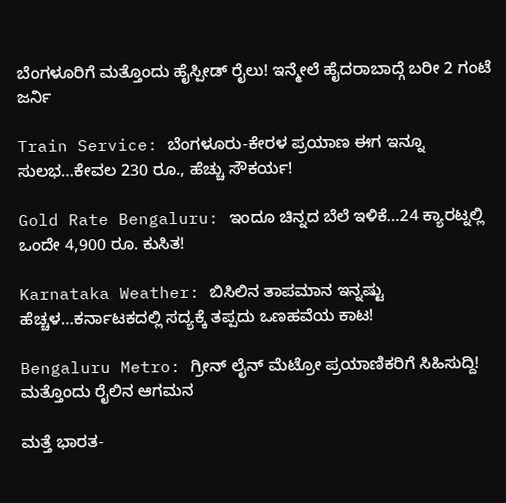ಬೆಂಗಳೂರಿಗೆ ಮತ್ತೊಂದು ಹೈಸ್ಪೀಡ್ ರೈಲು! ಇನ್ಮೇಲೆ ಹೈದರಾಬಾದ್ಗೆ ಬರೀ 2 ಗಂಟೆ ಜರ್ನಿ

Train Service: ಬೆಂಗಳೂರು-ಕೇರಳ ಪ್ರಯಾಣ ಈಗ ಇನ್ನೂ ಸುಲಭ…ಕೇವಲ 230 ರೂ., ಹೆಚ್ಚು ಸೌಕರ್ಯ!

Gold Rate Bengaluru: ಇಂದೂ ಚಿನ್ನದ ಬೆಲೆ ಇಳಿಕೆ…24 ಕ್ಯಾರಟ್ನಲ್ಲಿ ಒಂದೇ 4,900 ರೂ. ಕುಸಿತ!

Karnataka Weather: ಬಿಸಿಲಿನ ತಾಪಮಾನ ಇನ್ನಷ್ಟು ಹೆಚ್ಚಳ…ಕರ್ನಾಟಕದಲ್ಲಿ ಸದ್ಯಕ್ಕೆ ತಪ್ಪದು ಒಣಹವೆಯ ಕಾಟ!

Bengaluru Metro: ಗ್ರೀನ್ ಲೈನ್ ಮೆಟ್ರೋ ಪ್ರಯಾಣಿಕರಿಗೆ ಸಿಹಿಸುದ್ದಿ! ಮತ್ತೊಂದು ರೈಲಿನ ಆಗಮನ

ಮತ್ತೆ ಭಾರತ-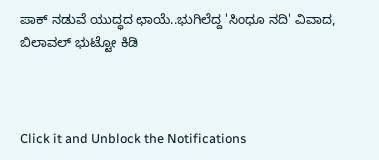ಪಾಕ್ ನಡುವೆ ಯುದ್ಧದ ಛಾಯೆ..ಭುಗಿಲೆದ್ದ 'ಸಿಂಧೂ ನದಿ' ವಿವಾದ, ಬಿಲಾವಲ್ ಭುಟ್ಟೋ ಕಿಡಿ



Click it and Unblock the Notifications